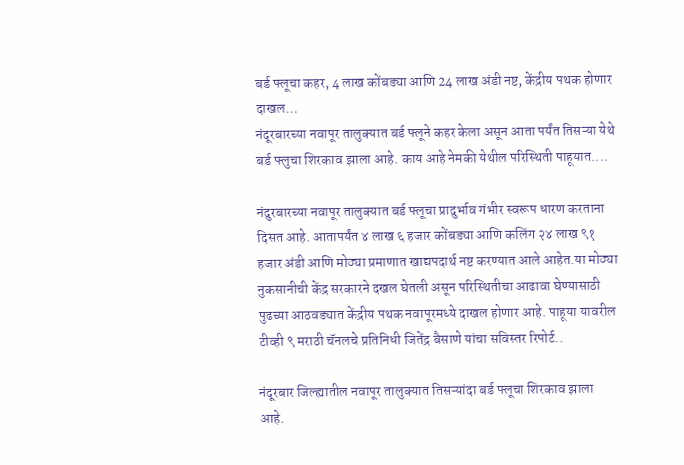बर्ड फ्लूचा कहर, 4 लाख कोंबड्या आणि 24 लाख अंडी नष्ट, केंद्रीय पथक होणार दाखल…
नंदूरबारच्या नवापूर तालुक्यात बर्ड फ्लूने कहर केला असून आता पर्यंत तिसऱ्या येथे बर्ड फ्लुचा शिरकाव झाला आहे. काय आहे नेमकी येथील परिस्थिती पाहूयात....

नंदुरबारच्या नवापूर तालुक्यात बर्ड फ्लूचा प्रादुर्भाव गंभीर स्वरूप धारण करताना दिसत आहे. आतापर्यंत ४ लाख ६ हजार कोंबड्या आणि कलिंग २४ लाख ९१ हजार अंडी आणि मोठ्या प्रमाणात खाद्यपदार्थ नष्ट करण्यात आले आहेत.या मोठ्या नुकसानीची केंद्र सरकारने दखल घेतली असून परिस्थितीचा आढावा घेण्यासाठी पुढच्या आठवड्यात केंद्रीय पथक नवापूरमध्ये दाखल होणार आहे. पाहूया यावरील टीव्ही ९ मराठी चॅनलचे प्रतिनिधी जितेंद्र बैसाणे यांचा सविस्तर रिपोर्ट..

नंदूरबार जिल्ह्यातील नवापूर तालुक्यात तिसऱ्यांदा बर्ड फ्लूचा शिरकाव झाला आहे.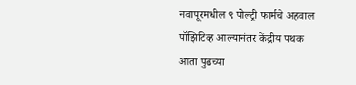नवापूरमधील ९ पोल्ट्री फार्मचे अहवाल पॉझिटिव्ह आल्यानंतर केंद्रीय पथक आता पुढच्या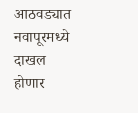आठवड्यात नवापूरमध्ये दाखल होणार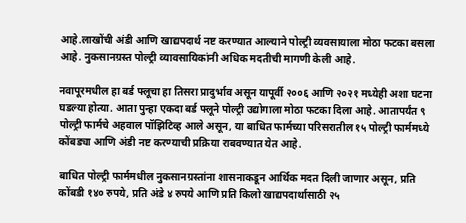आहे.लाखोंची अंडी आणि खाद्यपदार्थ नष्ट करण्यात आल्याने पोल्ट्री व्यवसायाला मोठा फटका बसला आहे. नुकसानग्रस्त पोल्ट्री व्यावसायिकांनी अधिक मदतीची मागणी केली आहे.

नवापूरमधील हा बर्ड फ्लूचा हा तिसरा प्रादुर्भाव असून यापूर्वी २००६ आणि २०२१ मध्येही अशा घटना घडल्या होत्या. आता पुन्हा एकदा बर्ड फ्लूने पोल्ट्री उद्योगाला मोठा फटका दिला आहे. आतापर्यंत ९ पोल्ट्री फार्मचे अहवाल पॉझिटिव्ह आले असून, या बाधित फार्मच्या परिसरातील १५ पोल्ट्री फार्ममध्ये कोंबड्या आणि अंडी नष्ट करण्याची प्रक्रिया राबवण्यात येत आहे.

बाधित पोल्ट्री फार्ममधील नुकसानग्रस्तांना शासनाकडून आर्थिक मदत दिली जाणार असून, प्रति कोंबडी १४० रुपये, प्रति अंडे ४ रुपये आणि प्रति किलो खाद्यपदार्थासाठी २५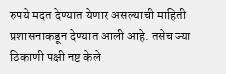रुपये मदत देण्यात येणार असल्याची माहिती प्रशासनाकडून देण्यात आली आहे. तसेच ज्या ठिकाणी पक्षी नष्ट केले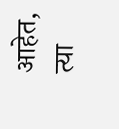आहेत, त्या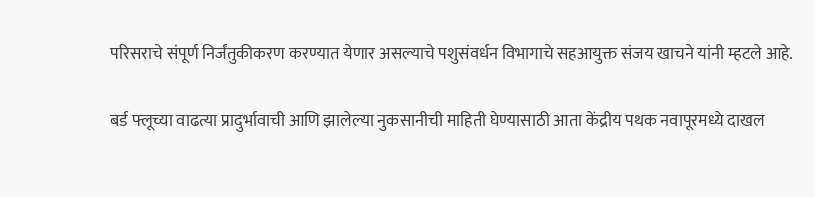परिसराचे संपूर्ण निर्जंतुकीकरण करण्यात येणार असल्याचे पशुसंवर्धन विभागाचे सहआयुक्त संजय खाचने यांनी म्हटले आहे.

बर्ड फ्लूच्या वाढत्या प्रादुर्भावाची आणि झालेल्या नुकसानीची माहिती घेण्यासाठी आता केंद्रीय पथक नवापूरमध्ये दाखल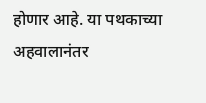होणार आहे. या पथकाच्या अहवालानंतर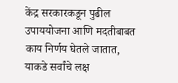केंद्र सरकारकडून पुढील उपाययोजना आणि मदतीबाबत काय निर्णय घेतले जातात, याकडे सर्वांचे लक्ष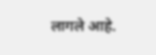लागले आहे.